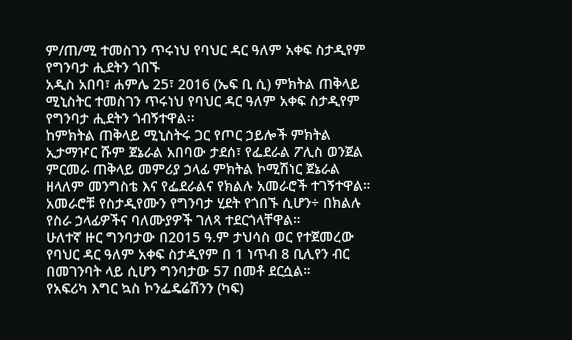ም/ጠ/ሚ ተመስገን ጥሩነህ የባህር ዳር ዓለም አቀፍ ስታዲየም የግንባታ ሒደትን ጎበኙ
አዲስ አበባ፣ ሐምሌ 25፣ 2016 (ኤፍ ቢ ሲ) ምክትል ጠቅላይ ሚኒስትር ተመስገን ጥሩነህ የባህር ዳር ዓለም አቀፍ ስታዲየም የግንባታ ሒደትን ጎብኝተዋል፡፡
ከምክትል ጠቅላይ ሚኒስትሩ ጋር የጦር ኃይሎች ምክትል ኢታማዦር ሹም ጀኔራል አበባው ታደሰ፣ የፌደራል ፖሊስ ወንጀል ምርመራ ጠቅላይ መምሪያ ኃላፊ ምክትል ኮሚሽነር ጀኔራል ዘላለም መንግስቴ እና የፌደራልና የክልሉ አመራሮች ተገኝተዋል።
አመራሮቹ የስታዲየሙን የግንባታ ሂደት የጎበኙ ሲሆን÷ በክልሉ የስራ ኃላፊዎችና ባለሙያዎች ገለጻ ተደርጎላቸዋል።
ሁለተኛ ዙር ግንባታው በ2015 ዓ.ም ታህሳስ ወር የተጀመረው የባህር ዳር ዓለም አቀፍ ስታዲየም በ 1 ነጥብ 8 ቢሊየን ብር በመገንባት ላይ ሲሆን ግንባታው 57 በመቶ ደርሷል።
የአፍሪካ እግር ኳስ ኮንፌዴሬሽንን (ካፍ)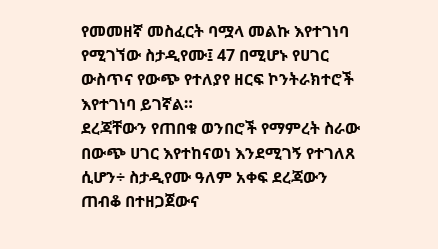የመመዘኛ መስፈርት ባሟላ መልኩ እየተገነባ የሚገኘው ስታዲየሙ፤ 47 በሚሆኑ የሀገር ውስጥና የውጭ የተለያየ ዘርፍ ኮንትራክተሮች እየተገነባ ይገኛል።
ደረጃቸውን የጠበቁ ወንበሮች የማምረት ስራው በውጭ ሀገር እየተከናወነ እንደሚገኝ የተገለጸ ሲሆን÷ ስታዲየሙ ዓለም አቀፍ ደረጃውን ጠብቆ በተዘጋጀውና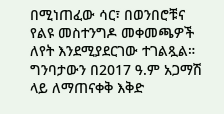በሚነጠፈው ሳር፣ በወንበሮቹና የልዩ መስተንግዶ መቀመጫዎች ለየት እንደሚያደርገው ተገልጿል።
ግንባታውን በ2017 ዓ.ም አጋማሽ ላይ ለማጠናቀቅ እቅድ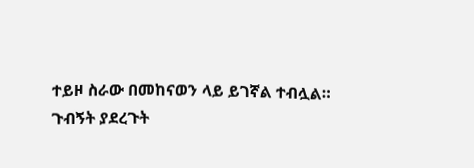ተይዞ ስራው በመከናወን ላይ ይገኛል ተብሏል።
ጉብኝት ያደረጉት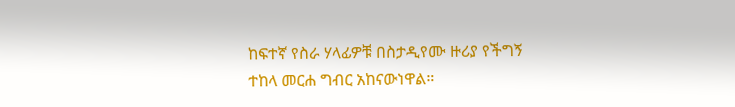ከፍተኛ የስራ ሃላፊዎቹ በስታዲየሙ ዙሪያ የችግኝ ተከላ መርሐ ግብር አከናውነዋል።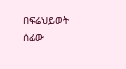በፍሬህይወት ሰፊው